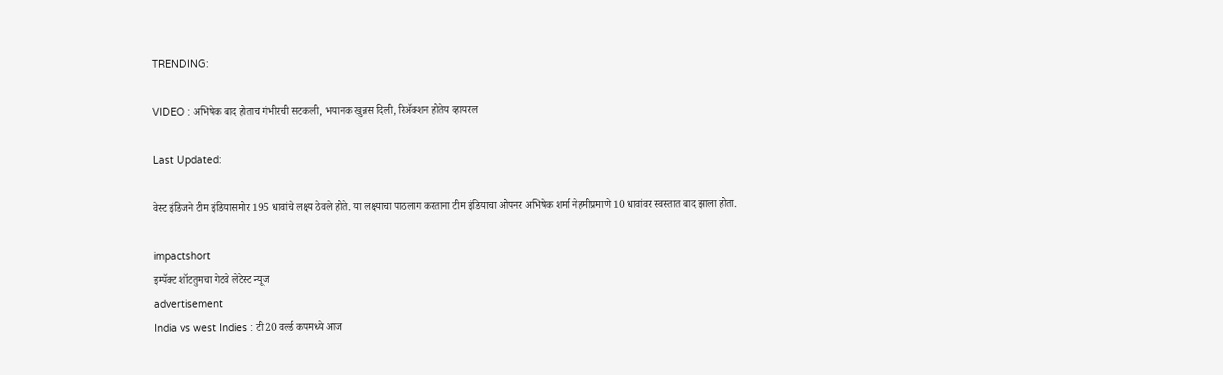TRENDING:

VIDEO : अभिषेक बाद होताच गंभीरची सटकली, भयानक खुन्नस दिली, रिॲक्शन होतेय व्हायरल

Last Updated:

वेस्ट इंडिजने टीम इंडियासमोर 195 धावांचे लक्ष्य ठेवले होते. या लक्ष्याचा पाठलाग करताना टीम इंडियाचा ओपनर अभिषेक शर्मा नेहमीप्रमाणे 10 धावांवर स्वस्तात बाद झाला होता.

impactshort
इम्पॅक्ट शॉटतुमचा गेटवे लेटेस्ट न्यूज
advertisement
India vs west Indies : टी20 वर्ल्ड कपमध्ये आज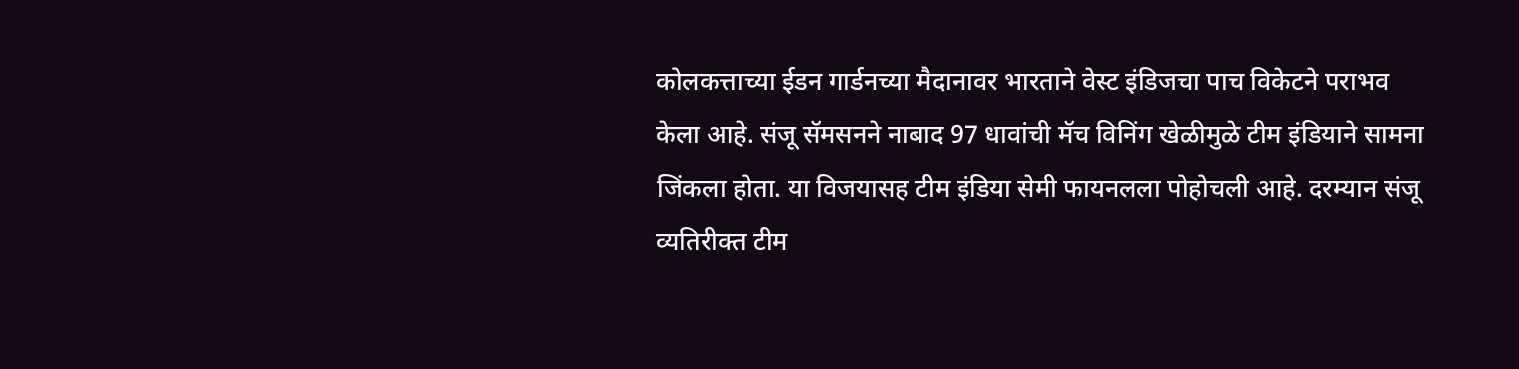कोलकत्ताच्या ईडन गार्डनच्या मैदानावर भारताने वेस्ट इंडिजचा पाच विकेटने पराभव केला आहे. संजू सॅमसनने नाबाद 97 धावांची मॅच विनिंग खेळीमुळे टीम इंडियाने सामना जिंकला होता. या विजयासह टीम इंडिया सेमी फायनलला पोहोचली आहे. दरम्यान संजू व्यतिरीक्त टीम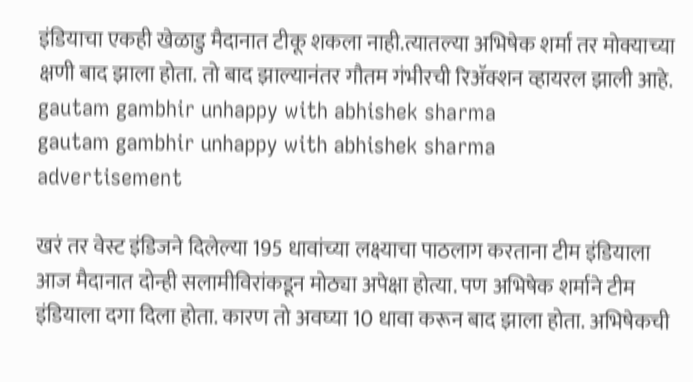इंडियाचा एकही खेळाडु मैदानात टीकू शकला नाही.त्यातल्या अभिषेक शर्मा तर मोक्याच्या क्षणी बाद झाला होता. तो बाद झाल्यानंतर गौतम गंभीरची रिॲक्शन व्हायरल झाली आहे.
gautam gambhir unhappy with abhishek sharma
gautam gambhir unhappy with abhishek sharma
advertisement

खरं तर वेस्ट इंडिजने दिलेल्या 195 धावांच्या लक्ष्याचा पाठलाग करताना टीम इंडियाला आज मैदानात दोन्ही सलामीविरांकडून मोठ्या अपेक्षा होत्या. पण अभिषेक शर्माने टीम इंडियाला दगा दिला होता. कारण तो अवघ्या 10 धावा करून बाद झाला होता. अभिषेकची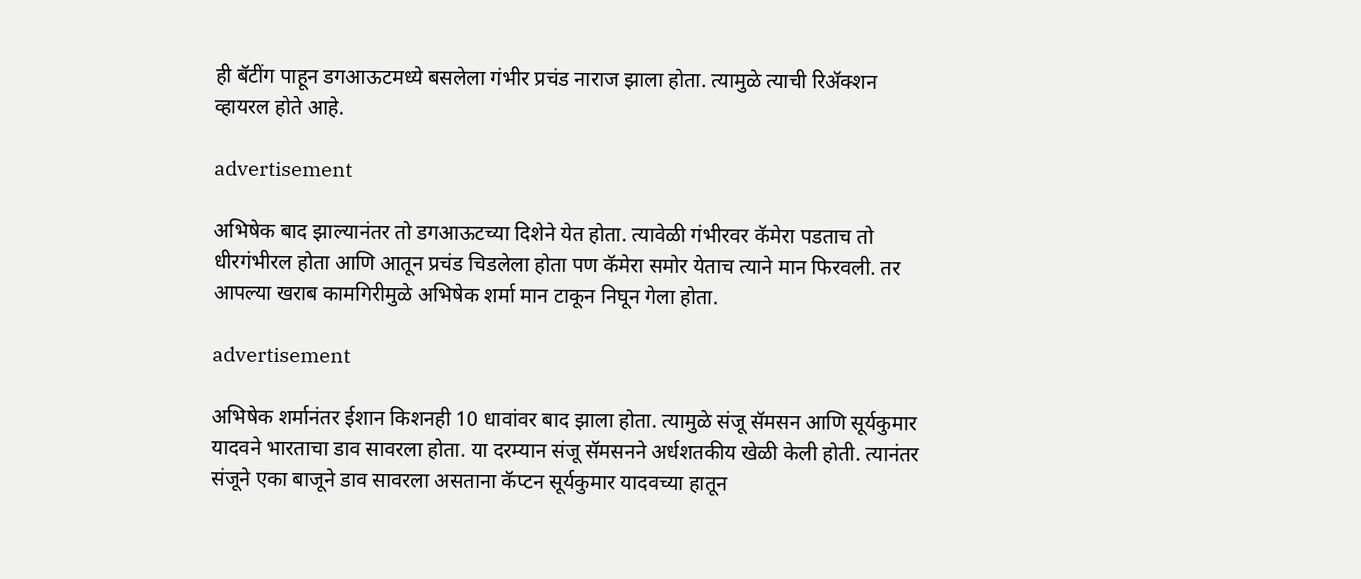ही बॅटींग पाहून डगआऊटमध्ये बसलेला गंभीर प्रचंड नाराज झाला होता. त्यामुळे त्याची रिॲक्शन व्हायरल होते आहे.

advertisement

अभिषेक बाद झाल्यानंतर तो डगआऊटच्या दिशेने येत होता. त्यावेळी गंभीरवर कॅमेरा पडताच तो धीरगंभीरल होता आणि आतून प्रचंड चिडलेला होता पण कॅमेरा समोर येताच त्याने मान फिरवली. तर आपल्या खराब कामगिरीमुळे अभिषेक शर्मा मान टाकून निघून गेला होता.

advertisement

अभिषेक शर्मानंतर ईशान किशनही 10 धावांवर बाद झाला होता. त्यामुळे संजू सॅमसन आणि सूर्यकुमार यादवने भारताचा डाव सावरला होता. या दरम्यान संजू सॅमसनने अर्धशतकीय खेळी केली होती. त्यानंतर संजूने एका बाजूने डाव सावरला असताना कॅप्टन सूर्यकुमार यादवच्या हातून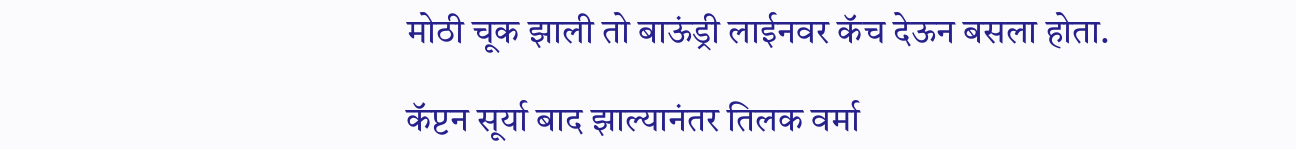मोठी चूक झाली तो बाऊंड्री लाईनवर कॅच देऊन बसला होता.

कॅप्टन सूर्या बाद झाल्यानंतर तिलक वर्मा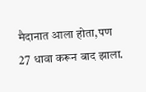मैदानात आला होता,पण 27 धावा करून बाद झाला.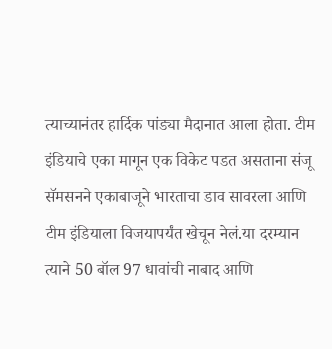त्याच्यानंतर हार्दिक पांड्या मैदानात आला होता. टीम इंडियाचे एका मागून एक विकेट पडत असताना संजू सॅमसनने एकाबाजूने भारताचा डाव सावरला आणि टीम इंडियाला विजयापर्यंत खेचून नेलं.या दरम्यान त्याने 50 बॉल 97 धावांची नाबाद आणि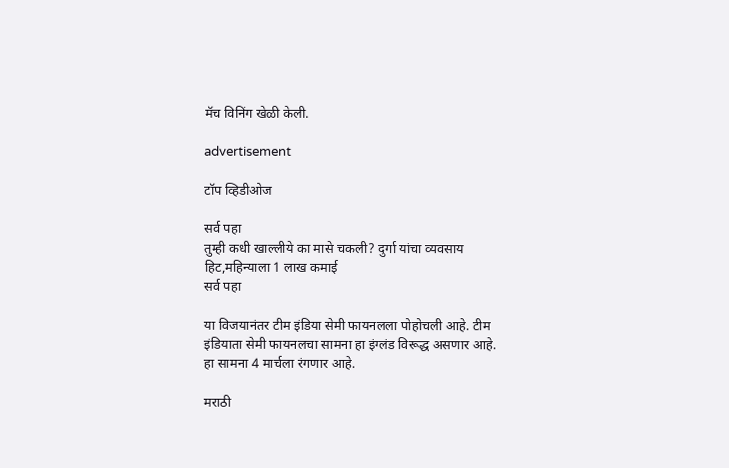मॅच विनिंग खेळी केली.

advertisement

टॉप व्हिडीओज

सर्व पहा
तुम्ही कधी खाल्लीये का मासे चकली? दुर्गा यांचा व्यवसाय हिट,महिन्याला 1 लाख कमाई
सर्व पहा

या विजयानंतर टीम इंडिया सेमी फायनलला पोहोचली आहे. टीम इंडियाता सेमी फायनलचा सामना हा इंग्लंड विरूद्ध असणार आहे. हा सामना 4 मार्चला रंगणार आहे.

मराठी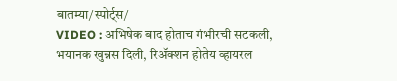बातम्या/स्पोर्ट्स/
VIDEO : अभिषेक बाद होताच गंभीरची सटकली, भयानक खुन्नस दिली, रिॲक्शन होतेय व्हायरल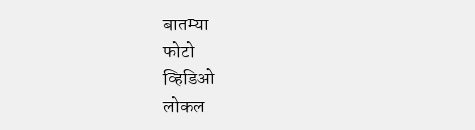बातम्या
फोटो
व्हिडिओ
लोकल